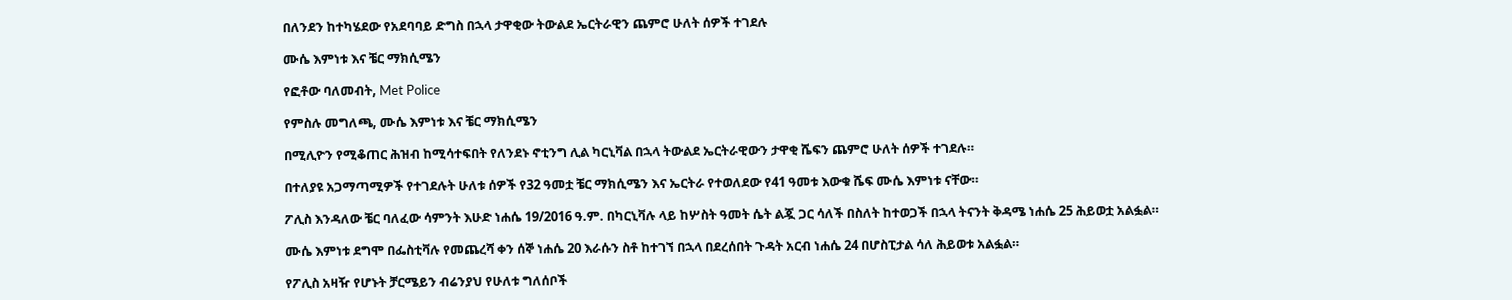በለንደን ከተካሄደው የአደባባይ ድግስ በኋላ ታዋቂው ትውልደ ኤርትራዊን ጨምሮ ሁለት ሰዎች ተገደሉ

ሙሴ እምነቱ እና ቼር ማክሲሜን

የፎቶው ባለመብት, Met Police

የምስሉ መግለጫ, ሙሴ እምነቱ እና ቼር ማክሲሜን

በሚሊዮን የሚቆጠር ሕዝብ ከሚሳተፍበት የለንደኑ ኖቲንግ ሊል ካርኒቫል በኋላ ትውልደ ኤርትራዊውን ታዋቂ ሼፍን ጨምሮ ሁለት ሰዎች ተገደሉ።

በተለያዩ አጋማጣሚዎች የተገደሉት ሁለቱ ሰዎች የ32 ዓመቷ ቼር ማክሲሜን እና ኤርትራ የተወለደው የ41 ዓመቱ እውቁ ሼፍ ሙሴ እምነቱ ናቸው።

ፖሊስ እንዳለው ቼር ባለፈው ሳምንት እሁድ ነሐሴ 19/2016 ዓ.ም. በካርኒቫሉ ላይ ከሦስት ዓመት ሴት ልጇ ጋር ሳለች በስለት ከተወጋች በኋላ ትናንት ቅዳሜ ነሐሴ 25 ሕይወቷ አልፏል።

ሙሴ እምነቱ ደግሞ በፌስቲቫሉ የመጨረሻ ቀን ሰኞ ነሐሴ 20 እራሱን ስቶ ከተገኘ በኋላ በደረሰበት ጉዳት አርብ ነሐሴ 24 በሆስፒታል ሳለ ሕይወቱ አልፏል።

የፖሊስ አዛዥ የሆኑት ቻርሜይን ብሬንያህ የሁለቱ ግለሰቦች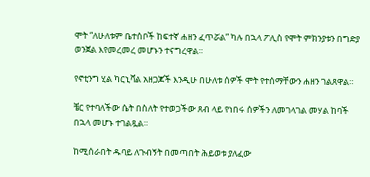ሞት “ለሁለቱም ቤተሰቦች ከፍተኛ ሐዘን ፈጥሯል” ካሉ በኋላ ፖሊስ የሞት ምክንያቱን በግድያ ወንጀል እየመረመረ መሆኑን ተናግረዋል።

የኖቲንግ ሂል ካርኒቫል አዘጋጆች እንዲሁ በሁለቱ ሰዎች ሞት የተሰማቸውን ሐዘን ገልጸዋል።

ቼር የተባለችው ሴት በስለት የተወጋችው ጸብ ላይ የነበሩ ሰዎችን ለመገላገል መሃል ከባች በኋላ መሆኑ ተገልጿል።

ከሚሰራበት ዱባይ ለጉብኝት በመጣበት ሕይወቱ ያለፈው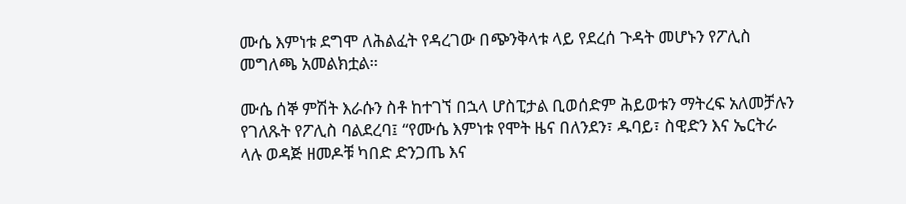ሙሴ እምነቱ ደግሞ ለሕልፈት የዳረገው በጭንቅላቱ ላይ የደረሰ ጉዳት መሆኑን የፖሊስ መግለጫ አመልክቷል።

ሙሴ ሰኞ ምሽት እራሱን ስቶ ከተገኘ በኋላ ሆስፒታል ቢወሰድም ሕይወቱን ማትረፍ አለመቻሉን የገለጹት የፖሊስ ባልደረባ፤ “የሙሴ እምነቱ የሞት ዜና በለንደን፣ ዱባይ፣ ስዊድን እና ኤርትራ ላሉ ወዳጅ ዘመዶቹ ካበድ ድንጋጤ እና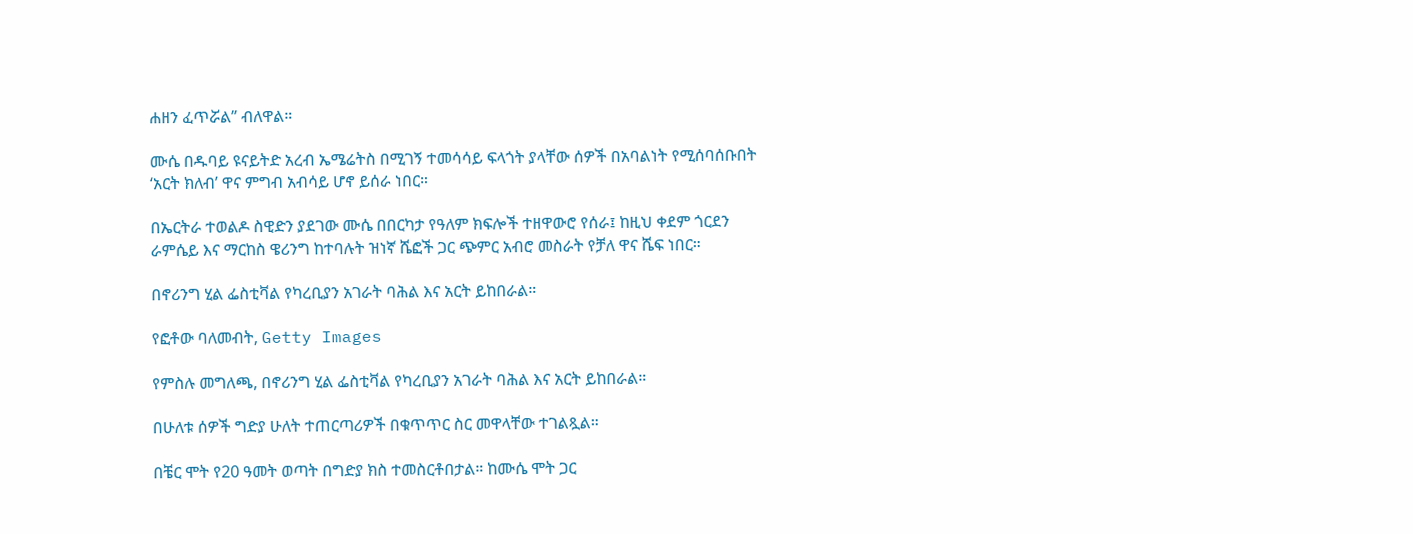ሐዘን ፈጥሯል” ብለዋል።

ሙሴ በዱባይ ዩናይትድ አረብ ኤሜሬትስ በሚገኝ ተመሳሳይ ፍላጎት ያላቸው ሰዎች በአባልነት የሚሰባሰቡበት ‘አርት ክለብ’ ዋና ምግብ አብሳይ ሆኖ ይሰራ ነበር።

በኤርትራ ተወልዶ ስዊድን ያደገው ሙሴ በበርካታ የዓለም ክፍሎች ተዘዋውሮ የሰራ፤ ከዚህ ቀደም ጎርደን ራምሴይ እና ማርከስ ዌሪንግ ከተባሉት ዝነኛ ሼፎች ጋር ጭምር አብሮ መስራት የቻለ ዋና ሼፍ ነበር።

በኖሪንግ ሂል ፌስቲቫል የካረቢያን አገራት ባሕል እና አርት ይከበራል።

የፎቶው ባለመብት, Getty Images

የምስሉ መግለጫ, በኖሪንግ ሂል ፌስቲቫል የካረቢያን አገራት ባሕል እና አርት ይከበራል።

በሁለቱ ሰዎች ግድያ ሁለት ተጠርጣሪዎች በቁጥጥር ስር መዋላቸው ተገልጿል።

በቼር ሞት የ20 ዓመት ወጣት በግድያ ክስ ተመስርቶበታል። ከሙሴ ሞት ጋር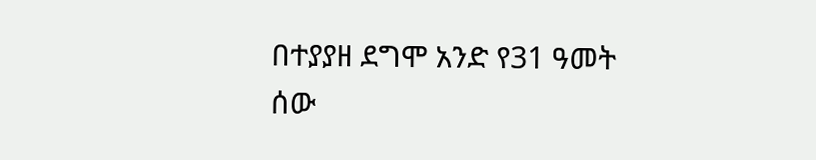በተያያዘ ደግሞ አንድ የ31 ዓመት ሰው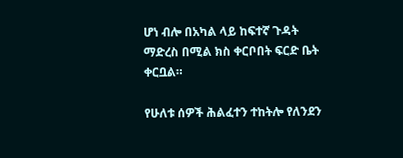ሆነ ብሎ በአካል ላይ ከፍተኛ ጉዳት ማድረስ በሚል ክስ ቀርቦበት ፍርድ ቤት ቀርቧል።

የሁለቱ ሰዎች ሕልፈተን ተከትሎ የለንደን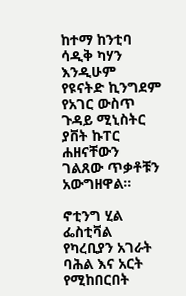ከተማ ከንቲባ ሳዲቅ ካሃን እንዲሁም የዩናትድ ኪንግደም የአገር ውስጥ ጉዳይ ሚኒስትር ያቨት ኩፐር ሐዘናቸውን ገልጸው ጥቃቶቹን አውግዘዋል።

ኖቲንግ ሂል ፌስቲቫል የካረቢያን አገራት ባሕል እና አርት የሚከበርበት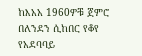ከእአአ 1960ዎቹ ጀምሮ በለንደን ሲከበር የቆየ የአደባባይ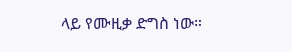ላይ የሙዚቃ ድግስ ነው።